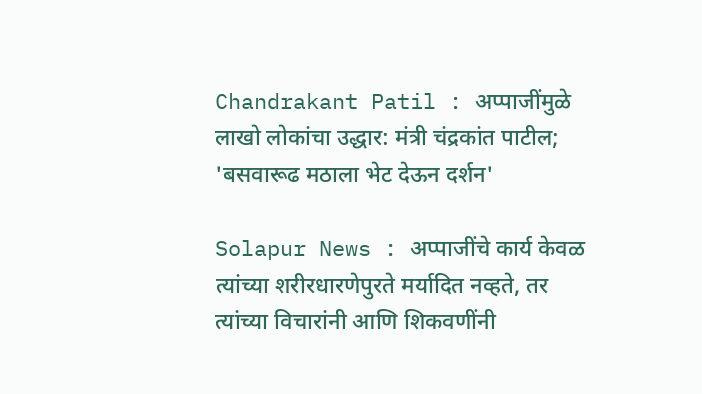Chandrakant Patil : अप्पाजींमुळे लाखो लोकांचा उद्धार: मंत्री चंद्रकांत पाटील; 'बसवारूढ मठाला भेट देऊन दर्शन'

Solapur News : अप्पाजींचे कार्य केवळ त्यांच्या शरीरधारणेपुरते मर्यादित नव्हते, तर त्यांच्या विचारांनी आणि शिकवणींनी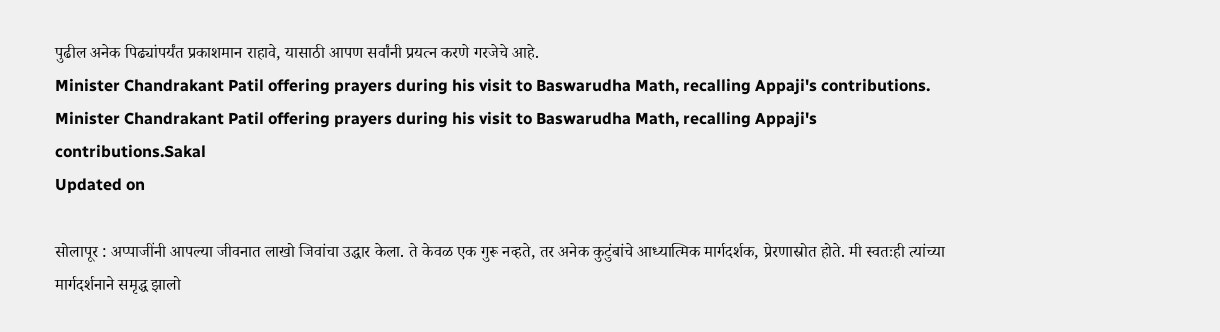पुढील अनेक पिढ्यांपर्यंत प्रकाशमान राहावे, यासाठी आपण सर्वांनी प्रयत्न करणे गरजेचे आहे.
Minister Chandrakant Patil offering prayers during his visit to Baswarudha Math, recalling Appaji's contributions.
Minister Chandrakant Patil offering prayers during his visit to Baswarudha Math, recalling Appaji's contributions.Sakal
Updated on

सोलापूर : अप्पाजींनी आपल्या जीवनात लाखो जिवांचा उद्धार केला. ते केवळ एक गुरू नव्हते, तर अनेक कुटुंबांचे आध्यात्मिक मार्गदर्शक, प्रेरणास्रोत होते. मी स्वतःही त्यांच्या मार्गदर्शनाने समृद्ध झालो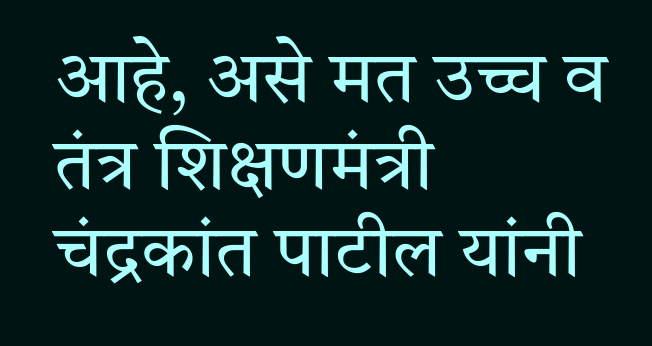आहे, असे मत उच्च व तंत्र शिक्षणमंत्री चंद्रकांत पाटील यांनी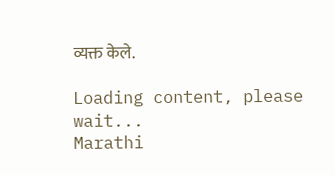व्यक्त केले.

Loading content, please wait...
Marathi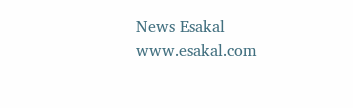News Esakal
www.esakal.com